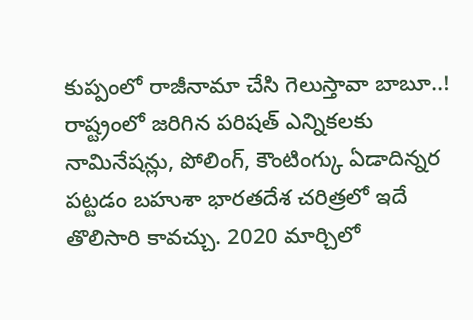కుప్పంలో రాజీనామా చేసి గెలుస్తావా బాబూ..!
రాష్ట్రంలో జరిగిన పరిషత్ ఎన్నికలకు నామినేషన్లు, పోలింగ్, కౌంటింగ్కు ఏడాదిన్నర పట్టడం బహుశా భారతదేశ చరిత్రలో ఇదే తొలిసారి కావచ్చు. 2020 మార్చిలో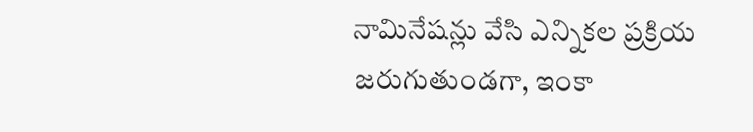నామినేషన్లు వేసి ఎన్నికల ప్రక్రియ జరుగుతుండగా, ఇంకా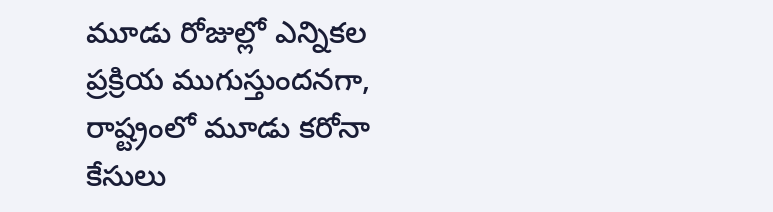మూడు రోజుల్లో ఎన్నికల ప్రక్రియ ముగుస్తుందనగా, రాష్ట్రంలో మూడు కరోనా కేసులు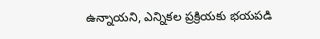ఉన్నాయని, ఎన్నికల ప్రక్రియకు భయపడి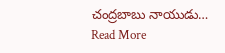చంద్రబాబు నాయుడు…
Read More